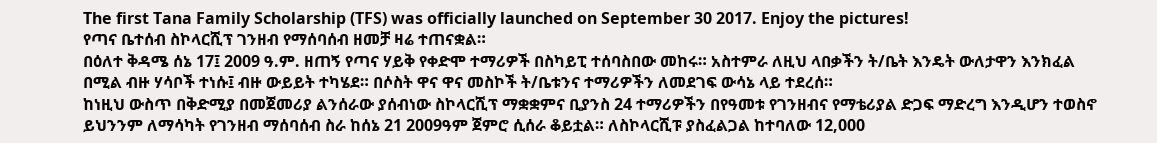The first Tana Family Scholarship (TFS) was officially launched on September 30 2017. Enjoy the pictures!
የጣና ቤተሰብ ስኮላርሺፕ ገንዘብ የማሰባሰብ ዘመቻ ዛሬ ተጠናቋል።
በዕለተ ቅዳሜ ሰኔ 17፤ 2009 ዓ.ም. ዘጠኝ የጣና ሃይቅ የቀድሞ ተማሪዎች በስካይፒ ተሰባስበው መከሩ። አስተምራ ለዚህ ላበቃችን ት/ቤት እንዴት ውለታዋን እንክፈል በሚል ብዙ ሃሳቦች ተነሱ፤ ብዙ ውይይት ተካሄደ። በሶስት ዋና ዋና መስኮች ት/ቤቱንና ተማሪዎችን ለመደገፍ ውሳኔ ላይ ተደረሰ።
ከነዚህ ውስጥ በቅድሚያ በመጀመሪያ ልንሰራው ያሰብነው ስኮላርሺፕ ማቋቋምና ቢያንስ 24 ተማሪዎችን በየዓመቱ የገንዘብና የማቴሪያል ድጋፍ ማድረግ እንዲሆን ተወስኖ ይህንንም ለማሳካት የገንዘብ ማሰባሰብ ስራ ከሰኔ 21 2009ዓም ጀምሮ ሲሰራ ቆይቷል። ለስኮላርሺፑ ያስፈልጋል ከተባለው 12,000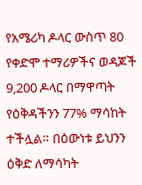የአሜሪካ ዶላር ውስጥ 80 የቀድሞ ተማሪዎችና ወዳጆች 9,200 ዶላር በማዋጣት የዕቅዳችንን 77% ማሳከት ተችሏል። በዕውነቱ ይህንን ዕቅድ ለማሳካት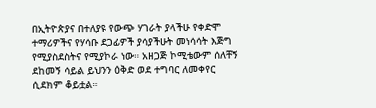በኢትዮጵያና በተለያዩ የውጭ ሃገራት ያላችሁ የቀድሞ ተማሪዎችና የሃሳቡ ደጋፊዎች ያሳያችሁት መነሳሳት እጅግ የሚያስደስትና የሚያኮራ ነው። አዘጋጅ ኮሚቴውም ሰለቸኝ ደከመኝ ሳይል ይህንን ዕቅድ ወደ ተግባር ለመቀየር ሲደክም ቆይቷል።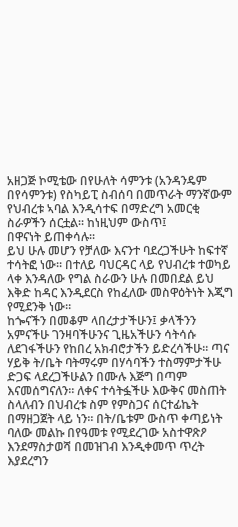አዘጋጅ ኮሚቴው በየሁለት ሳምንቱ (አንዳንዴም በየሳምንቱ) የስካይፒ ስብሰባ በመጥራት ማንኛውም የህብረቱ ኣባል እንዲሳተፍ በማድረግ አመርቂ ስራዎችን ሰርቷል። ከነዚህም ውስጥ፤
በዋናነት ይጠቀሳሉ።
ይህ ሁሉ መሆን የቻለው እናንተ ባደረጋችሁት ከፍተኛ ተሳትፎ ነው። በተለይ ባህርዳር ላይ የህብረቱ ተወካይ ላቀ እንዳለው የግል ስራውን ሁሉ በመበደል ይህ እቅድ ከዳር እንዲደርስ የከፈለው መስዋዕትነት እጂግ የሚደንቅ ነው።
ከጐናችን በመቆም ላበረታታችሁን፤ ቃላችንን አምናችሁ ገንዛባችሁንና ጊዜአችሁን ሳትሳሱ ለደገፋችሁን የከበረ አክብሮታችን ይድረሳችሁ። ጣና ሃይቅ ት/ቤት ባትማሩም በሃሳባችን ተስማምታችሁ ድጋፍ ላደረጋችሁልን በሙሉ እጅግ በጣም እናመሰግናለን። ለቀና ተሳትፏችሁ እውቅና መስጠት ስላለብን በህብረቱ ስም የምስጋና ሰርተፊኬት በማዘጋጀት ላይ ነን። በት/ቤቱም ውስጥ ቀጣይነት ባለው መልኩ በየዓመቱ የሚደረገው አስተዋጽዖ እንደማስታወሻ በመዝገብ እንዲቀመጥ ጥረት እያደረግን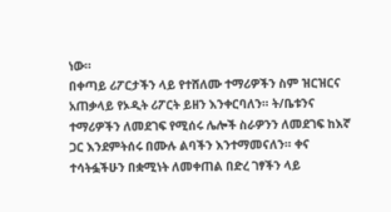ነው።
በቀጣይ ሪፖርታችን ላይ የተሸለሙ ተማሪዎችን ስም ዝርዝርና አጠቃላይ የኦዲት ሪፖርት ይዘን እንቀርባለን። ት/ቤቱንና ተማሪዎችን ለመደገፍ የሚሰሩ ሌሎች ስራዎንን ለመደገፍ ከእኛ ጋር እንደምትሰሩ በሙሉ ልባችን እንተማመናለን። ቀና ተሳትፏችሁን በቋሚነት ለመቀጠል በድረ ገፃችን ላይ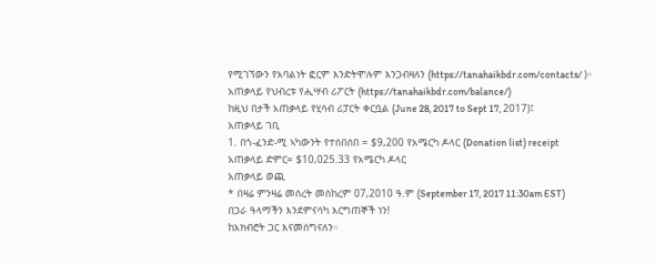የሚገኘውን የአባልነት ፎርም እንድትሞሉም እንጋብዛለን (https://tanahaikbdr.com/contacts/ )።
አጠቃላይ የህብረቱ የሒሣብ ሪፖርት (https://tanahaikbdr.com/balance/)
ከዚህ በታች አጠቃላይ የሂሳብ ሪፓርት ቀርቧል (June 28, 2017 to Sept 17, 2017)፤
አጠቃላይ ገቢ
1. በጎ-ፈንድ-ሚ ኣካውንት የተሰበሰበ = $9,200 የአሜርካ ዶላር (Donation list) receipt
አጠቃላይ ድምር= $10,025.33 የአሜርካ ዶላር
አጠቃላይ ወጪ
* በዛሬ ምንዛሬ መሰረት መስከረም 07,2010 ዓ.ም (September 17, 2017 11:30am EST)
በጋራ ዓላማችን እንደምናሳካ እርግጠኞች ነን!
ከአክብሮት ጋር እናመሰግናለን።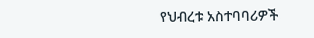የህብረቱ አስተባባሪዎች